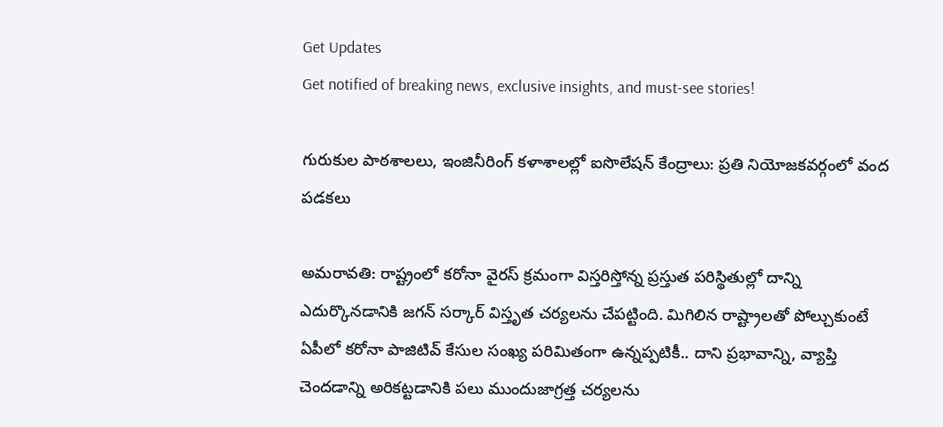Get Updates
Get notified of breaking news, exclusive insights, and must-see stories!

గురుకుల పాఠశాలలు, ఇంజినీరింగ్ కళాశాలల్లో ఐసొలేషన్ కేంద్రాలు: ప్రతి నియోజకవర్గంలో వంద పడకలు

అమరావతి: రాష్ట్రంలో కరోనా వైరస్ క్రమంగా విస్తరిస్తోన్న ప్రస్తుత పరిస్థితుల్లో దాన్ని ఎదుర్కొనడానికి జగన్ సర్కార్ విస్తృత చర్యలను చేపట్టింది. మిగిలిన రాష్ట్రాలతో పోల్చుకుంటే ఏపీలో కరోనా పాజిటివ్ కేసుల సంఖ్య పరిమితంగా ఉన్నప్పటికీ.. దాని ప్రభావాన్ని, వ్యాప్తి చెందడాన్ని అరికట్టడానికి పలు ముందుజాగ్రత్త చర్యలను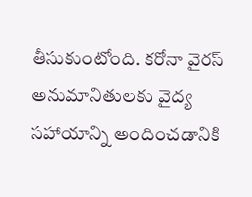తీసుకుంటోంది. కరోనా వైరస్ అనుమానితులకు వైద్య సహాయాన్ని అందించడానికి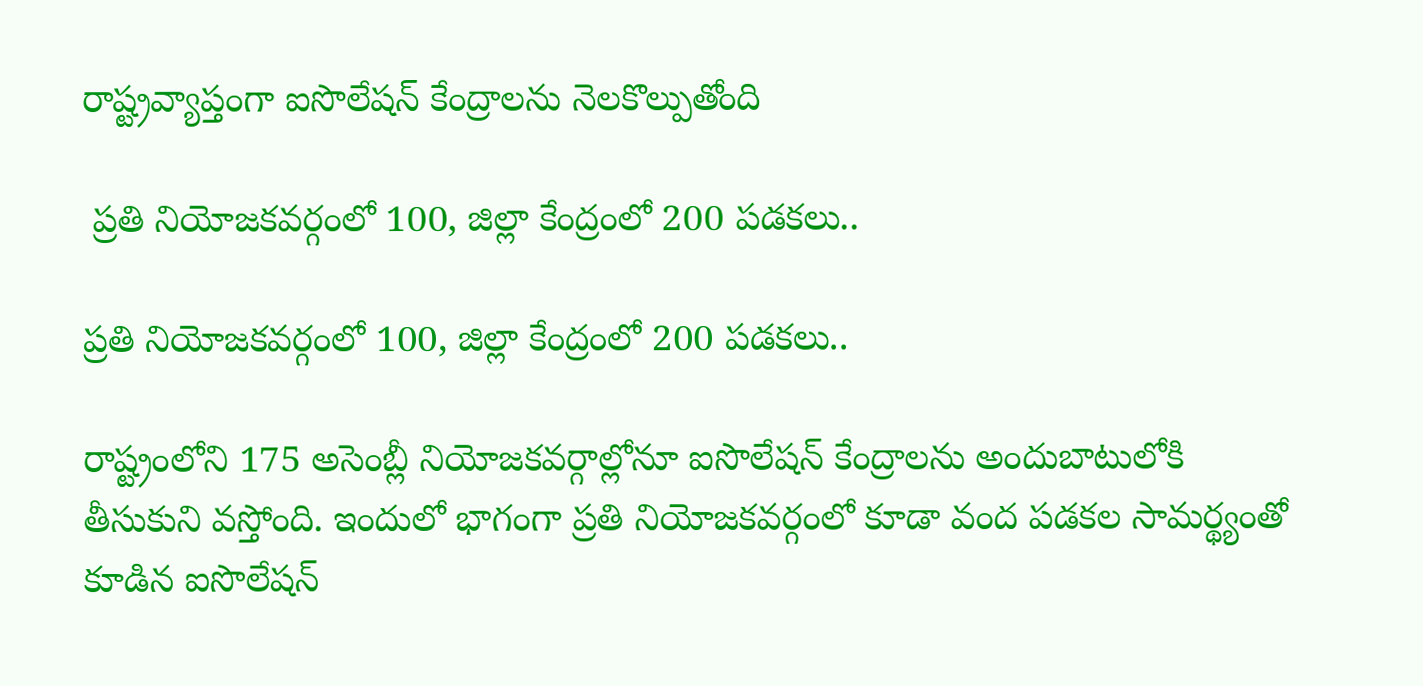రాష్ట్రవ్యాప్తంగా ఐసొలేషన్ కేంద్రాలను నెలకొల్పుతోంది

 ప్రతి నియోజకవర్గంలో 100, జిల్లా కేంద్రంలో 200 పడకలు..

ప్రతి నియోజకవర్గంలో 100, జిల్లా కేంద్రంలో 200 పడకలు..

రాష్ట్రంలోని 175 అసెంబ్లీ నియోజకవర్గాల్లోనూ ఐసొలేషన్ కేంద్రాలను అందుబాటులోకి తీసుకుని వస్తోంది. ఇందులో భాగంగా ప్రతి నియోజకవర్గంలో కూడా వంద పడకల సామర్థ్యంతో కూడిన ఐసొలేషన్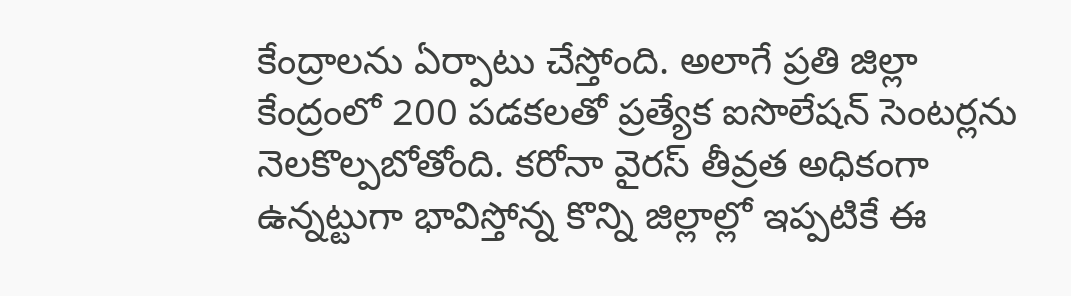కేంద్రాలను ఏర్పాటు చేస్తోంది. అలాగే ప్రతి జిల్లా కేంద్రంలో 200 పడకలతో ప్రత్యేక ఐసొలేషన్ సెంటర్లను నెలకొల్పబోతోంది. కరోనా వైరస్ తీవ్రత అధికంగా ఉన్నట్టుగా భావిస్తోన్న కొన్ని జిల్లాల్లో ఇప్పటికే ఈ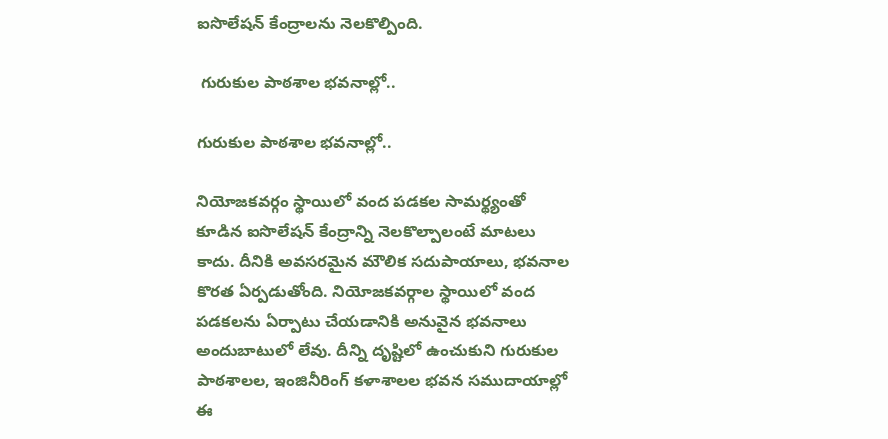ఐసొలేషన్ కేంద్రాలను నెలకొల్పింది.

 గురుకుల పాఠశాల భవనాల్లో..

గురుకుల పాఠశాల భవనాల్లో..

నియోజకవర్గం స్థాయిలో వంద పడకల సామర్థ్యంతో కూడిన ఐసొలేషన్ కేంద్రాన్ని నెలకొల్పాలంటే మాటలు కాదు. దీనికి అవసరమైన మౌలిక సదుపాయాలు, భవనాల కొరత ఏర్పడుతోంది. నియోజకవర్గాల స్థాయిలో వంద పడకలను ఏర్పాటు చేయడానికి అనువైన భవనాలు అందుబాటులో లేవు. దీన్ని దృష్టిలో ఉంచుకుని గురుకుల పాఠశాలల, ఇంజినీరింగ్ కళాశాలల భవన సముదాయాల్లో ఈ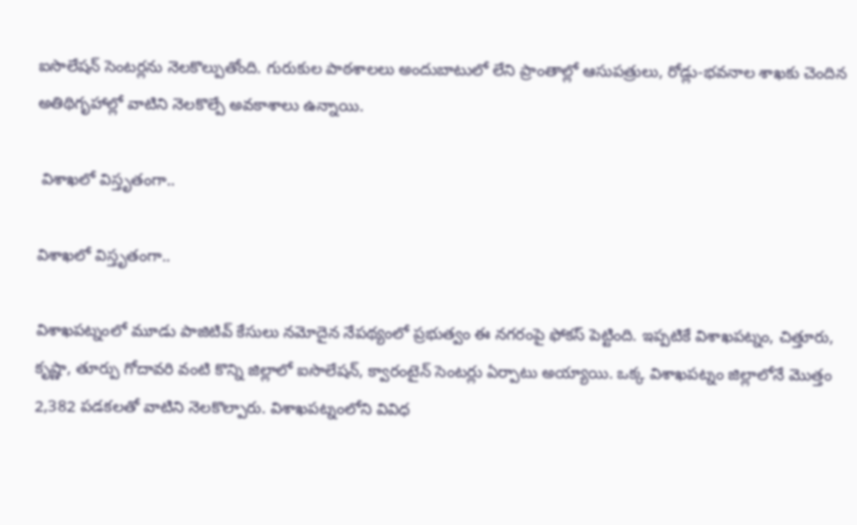ఐసొలేషన్ సెంటర్లను నెలకొల్పుతోంది. గురుకుల పాఠశాలలు అందుబాటులో లేని ప్రాంతాల్లో ఆసుపత్రులు, రోడ్లు-భవనాల శాఖకు చెందిన అతిథిగృహాల్లో వాటిని నెలకొల్పే అవకాశాలు ఉన్నాయి.

 విశాఖలో విస్తృతంగా..

విశాఖలో విస్తృతంగా..

విశాఖపట్నంలో మూడు పాజిటివ్ కేసులు నమోదైన నేపథ్యంలో ప్రభుత్వం ఈ నగరంపై ఫోకస్ పెట్టింది. ఇప్పటికే విశాఖపట్నం, చిత్తూరు, కృష్ణా, తూర్పు గోదావరి వంటి కొన్ని జిల్లాలో ఐసొలేషన్, క్వారంటైన్‌ సెంటర్లు ఏర్పాటు అయ్యాయి. ఒక్క విశాఖపట్నం జిల్లాలోనే మొత్తం 2,382 పడకలతో వాటిని నెలకొల్పారు. విశాఖపట్నంలోని వివిధ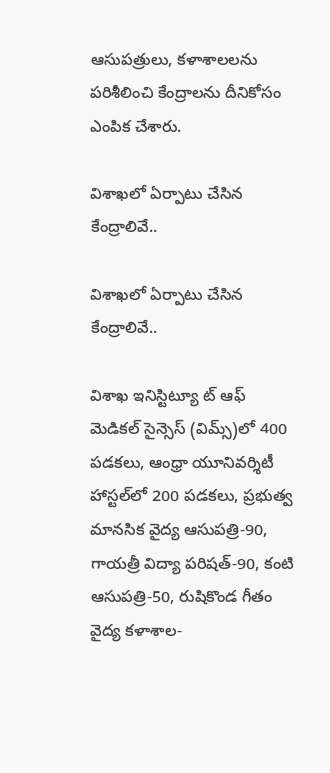ఆసుపత్రులు, కళాశాలలను పరిశీలించి కేంద్రాలను దీనికోసం ఎంపిక చేశారు.

విశాఖలో ఏర్పాటు చేసిన కేంద్రాలివే..

విశాఖలో ఏర్పాటు చేసిన కేంద్రాలివే..

విశాఖ ఇనిస్టిట్యూ ట్‌ ఆఫ్‌ మెడికల్‌ సైన్సెస్‌ (విమ్స్‌)లో 400 పడకలు, ఆంధ్రా యూనివర్శిటీ హాస్టల్‌లో 200 పడకలు, ప్రభుత్వ మానసిక వైద్య ఆసుపత్రి-90, గాయత్రీ విద్యా పరిషత్‌-90, కంటి ఆసుపత్రి-50, రుషికొండ గీతం వైద్య కళాశాల-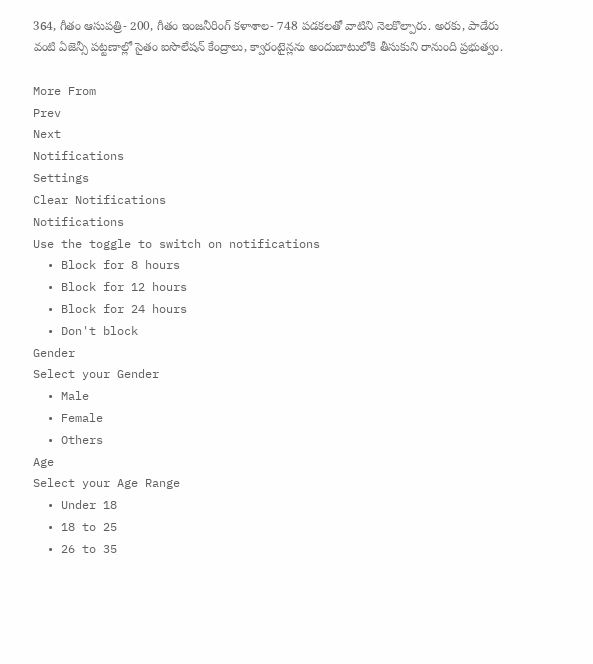364, గీతం ఆసుపత్రి- 200, గీతం ఇంజనీరింగ్‌ కళాశాల- 748 పడకలతో వాటిని నెలకొల్పారు. అరకు, పాడేరు వంటి ఏజెన్సీ పట్టణాల్లో సైతం ఐసొలేషన్ కేంద్రాలు, క్వారంటైన్లను అందుబాటులోకి తీసుకుని రానుంది ప్రభుత్వం.

More From
Prev
Next
Notifications
Settings
Clear Notifications
Notifications
Use the toggle to switch on notifications
  • Block for 8 hours
  • Block for 12 hours
  • Block for 24 hours
  • Don't block
Gender
Select your Gender
  • Male
  • Female
  • Others
Age
Select your Age Range
  • Under 18
  • 18 to 25
  • 26 to 35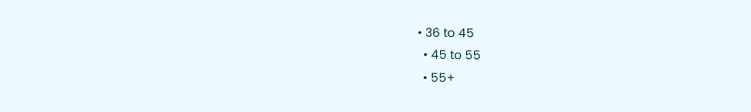• 36 to 45
  • 45 to 55
  • 55+